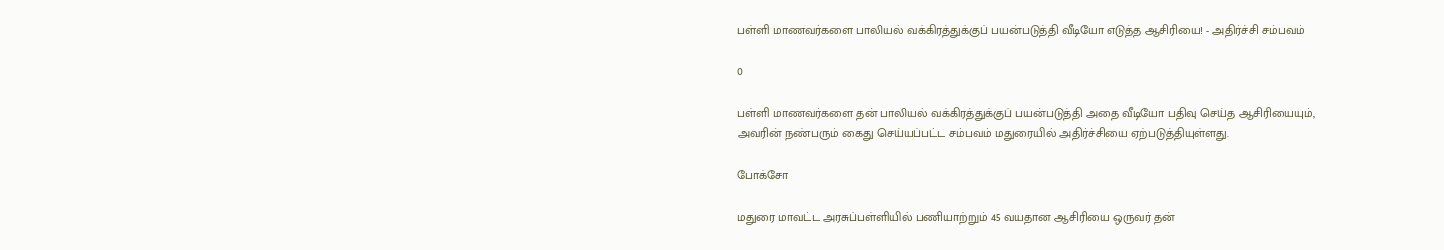பள்ளி மாணவர்களை பாலியல் வக்கிரத்துக்குப் பயன்படுத்தி வீடியோ எடுத்த ஆசிரியை! - அதிர்ச்சி சம்பவம்

0

பள்ளி மாணவர்களை தன் பாலியல் வக்கிரத்துக்குப் பயன்படுத்தி அதை வீடியோ பதிவு செய்த ஆசிரியையும், அவரின் நண்பரும் கைது செய்யப்பட்ட சம்பவம் மதுரையில் அதிர்ச்சியை ஏற்படுத்தியுள்ளது.

போக்சோ

மதுரை மாவட்ட அரசுப்பள்ளியில் பணியாற்றும் 45 வயதான ஆசிரியை ஒருவர் தன்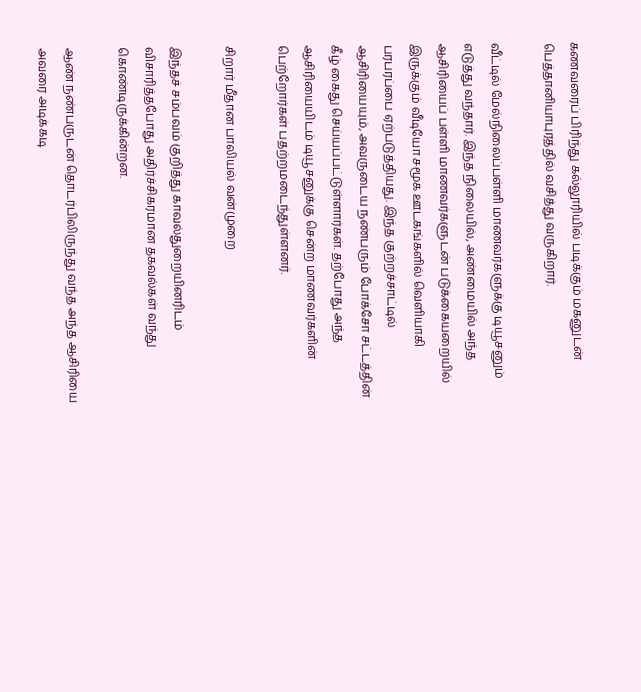கணவரைப் பிரிந்து கல்லூரியில் படிக்கும் மகனுடன் பெத்தானியாபுரத்தில் வசித்து வருகிறார்.

வீட்டில் மேல்நிலைப்பள்ளி மாணவர்களுக்கு டியூசனும் எடுத்து வந்தார். இந்த நிலையில், அண்மையில் அந்த ஆசிரியைப் பள்ளி மாணவர்களுடன் படுக்கையறையில் இருக்கும் வீடியோ சமூக ஊடகங்களில் வெளியாகி பரபரப்பை ஏற்படுத்தியது. இந்த குற்றச்சாட்டில் ஆசிரியையும், அவருடைய நண்பரும் போக்சோ சட்டத்தின் கீழ் கைது செய்யப்பட்டுள்ளார்கள். தற்போது அந்த ஆசிரியையிடம் டியூசனுக்கு சென்ற மாணவர்களின் பெற்றோர்கள் பதற்றமடைந்துள்ளனர்.

சிறார் மீதான பாலியல் வன்முறை

இந்தச் சம்பவம் குறித்து காவல்துறையினரிடம் விசாரித்தபோது அதிர்ச்சிகரமான தகவல்கள் வந்து கொண்டிருக்கின்றன.

ஆண் நண்பருடன் தொடர்பிலிருந்து வந்த அந்த ஆசிரியை அவரை அடிக்கடி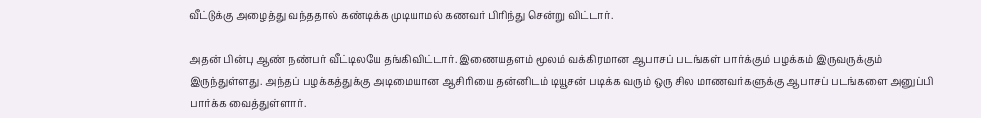வீட்டுக்கு அழைத்து வந்ததால் கண்டிக்க முடியாமல் கணவர் பிரிந்து சென்று விட்டார்.

அதன் பின்பு ஆண் நண்பர் வீட்டிலயே தங்கிவிட்டார். இணையதளம் மூலம் வக்கிரமான ஆபாசப் படங்கள் பார்க்கும் பழக்கம் இருவருக்கும் இருந்துள்ளது. அந்தப் பழக்கத்துக்கு அடிமையான ஆசிரியை தன்னிடம் டியூசன் படிக்க வரும் ஒரு சில மாணவர்களுக்கு ஆபாசப் படங்களை அனுப்பி பார்க்க வைத்துள்ளார்.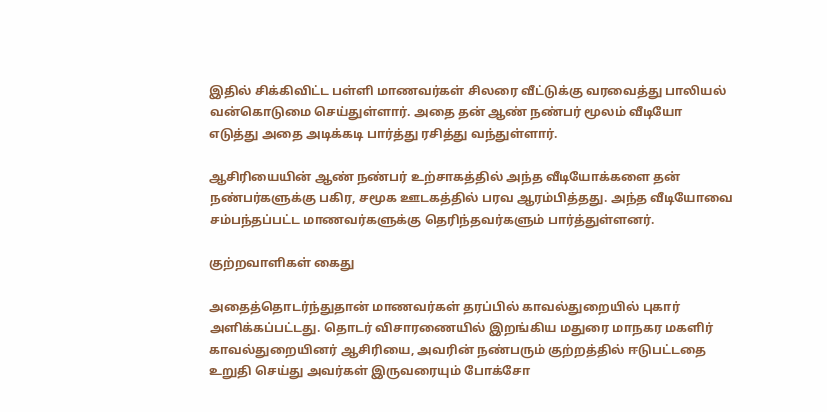இதில் சிக்கிவிட்ட பள்ளி மாணவர்கள் சிலரை வீட்டுக்கு வரவைத்து பாலியல் வன்கொடுமை செய்துள்ளார். அதை தன் ஆண் நண்பர் மூலம் வீடியோ எடுத்து அதை அடிக்கடி பார்த்து ரசித்து வந்துள்ளார்.

ஆசிரியையின் ஆண் நண்பர் உற்சாகத்தில் அந்த வீடியோக்களை தன் நண்பர்களுக்கு பகிர, சமூக ஊடகத்தில் பரவ ஆரம்பித்தது. அந்த வீடியோவை சம்பந்தப்பட்ட மாணவர்களுக்கு தெரிந்தவர்களும் பார்த்துள்ளனர்.

குற்றவாளிகள் கைது

அதைத்தொடர்ந்துதான் மாணவர்கள் தரப்பில் காவல்துறையில் புகார் அளிக்கப்பட்டது. தொடர் விசாரணையில் இறங்கிய மதுரை மாநகர மகளிர் காவல்துறையினர் ஆசிரியை, அவரின் நண்பரும் குற்றத்தில் ஈடுபட்டதை உறுதி செய்து அவர்கள் இருவரையும் போக்சோ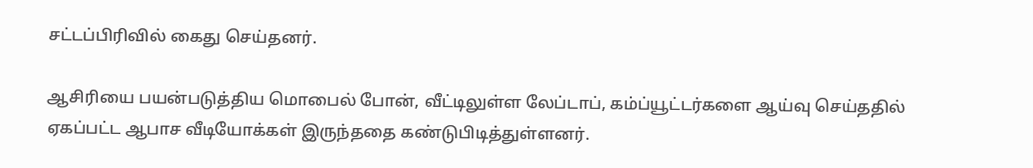சட்டப்பிரிவில் கைது செய்தனர்.

ஆசிரியை பயன்படுத்திய மொபைல் போன், வீட்டிலுள்ள லேப்டாப், கம்ப்யூட்டர்களை ஆய்வு செய்ததில் ஏகப்பட்ட ஆபாச வீடியோக்கள் இருந்ததை கண்டுபிடித்துள்ளனர்.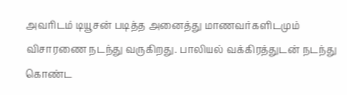அவரிடம் டியூசன் படித்த அனைத்து மாணவர்களிடமும் விசாரணை நடந்து வருகிறது. பாலியல் வக்கிரத்துடன் நடந்து கொண்ட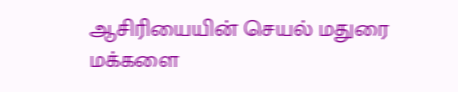ஆசிரியையின் செயல் மதுரை மக்களை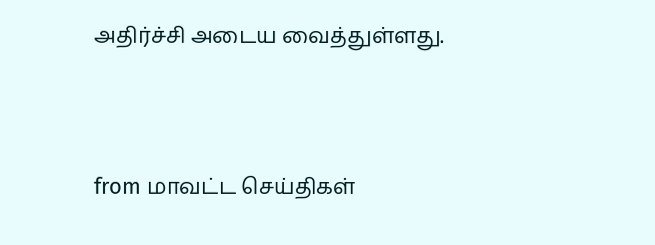அதிர்ச்சி அடைய வைத்துள்ளது.



from மாவட்ட செய்திகள்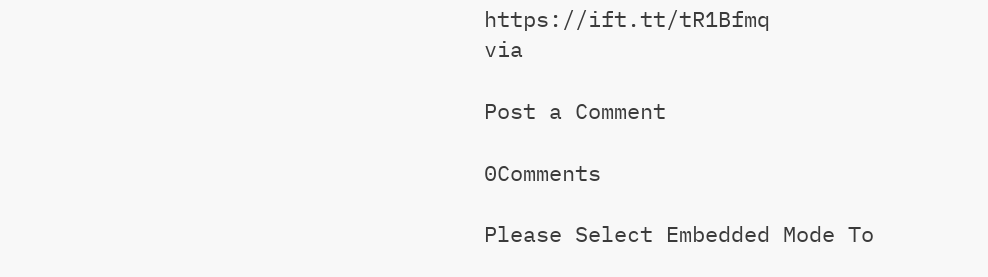https://ift.tt/tR1Bfmq
via

Post a Comment

0Comments

Please Select Embedded Mode To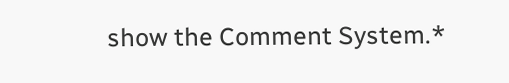show the Comment System.*